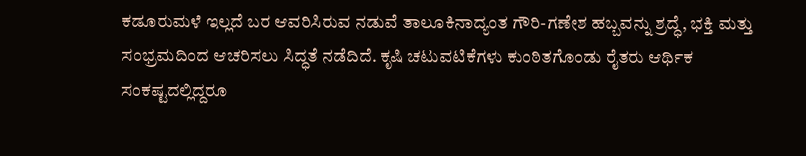ಕಡೂರುಮಳೆ ಇಲ್ಲದೆ ಬರ ಆವರಿಸಿರುವ ನಡುವೆ ತಾಲೂಕಿನಾದ್ಯಂತ ಗೌರಿ-ಗಣೇಶ ಹಬ್ಬವನ್ನು ಶ್ರದ್ಧೆ, ಭಕ್ತಿ ಮತ್ತು ಸಂಭ್ರಮದಿಂದ ಆಚರಿಸಲು ಸಿದ್ಧತೆ ನಡೆದಿದೆ. ಕೃಷಿ ಚಟುವಟಿಕೆಗಳು ಕುಂಠಿತಗೊಂಡು ರೈತರು ಆರ್ಥಿಕ ಸಂಕಷ್ಟದಲ್ಲಿದ್ದರೂ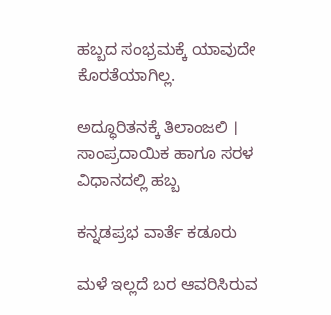ಹಬ್ಬದ ಸಂಭ್ರಮಕ್ಕೆ ಯಾವುದೇ ಕೊರತೆಯಾಗಿಲ್ಲ.

ಅದ್ಧೂರಿತನಕ್ಕೆ ತಿಲಾಂಜಲಿ । ಸಾಂಪ್ರದಾಯಿಕ ಹಾಗೂ ಸರಳ ವಿಧಾನದಲ್ಲಿ ಹಬ್ಬ

ಕನ್ನಡಪ್ರಭ ವಾರ್ತೆ ಕಡೂರು

ಮಳೆ ಇಲ್ಲದೆ ಬರ ಆವರಿಸಿರುವ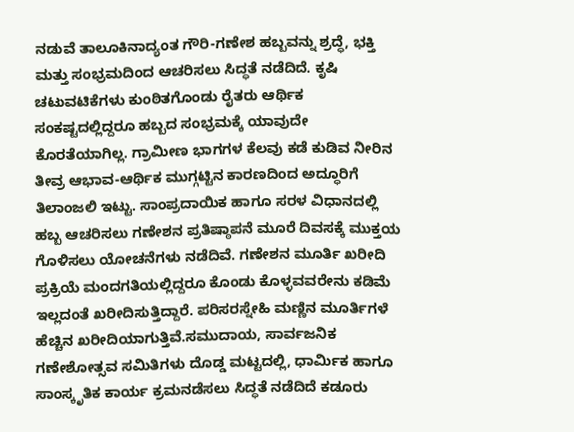ನಡುವೆ ತಾಲೂಕಿನಾದ್ಯಂತ ಗೌರಿ-ಗಣೇಶ ಹಬ್ಬವನ್ನು ಶ್ರದ್ಧೆ, ಭಕ್ತಿ ಮತ್ತು ಸಂಭ್ರಮದಿಂದ ಆಚರಿಸಲು ಸಿದ್ಧತೆ ನಡೆದಿದೆ. ಕೃಷಿ ಚಟುವಟಿಕೆಗಳು ಕುಂಠಿತಗೊಂಡು ರೈತರು ಆರ್ಥಿಕ ಸಂಕಷ್ಟದಲ್ಲಿದ್ದರೂ ಹಬ್ಬದ ಸಂಭ್ರಮಕ್ಕೆ ಯಾವುದೇ ಕೊರತೆಯಾಗಿಲ್ಲ. ಗ್ರಾಮೀಣ ಭಾಗಗಳ ಕೆಲವು ಕಡೆ ಕುಡಿವ ನೀರಿನ ತೀವ್ರ ಆಭಾವ-ಆರ್ಥಿಕ ಮುಗ್ಗಟ್ಟಿನ ಕಾರಣದಿಂದ ಅದ್ಧೂರಿಗೆ ತಿಲಾಂಜಲಿ ಇಟ್ಟು. ಸಾಂಪ್ರದಾಯಿಕ ಹಾಗೂ ಸರಳ ವಿಧಾನದಲ್ಲಿ ಹಬ್ಬ ಆಚರಿಸಲು ಗಣೇಶನ ಪ್ರತಿಷ್ಠಾಪನೆ ಮೂರೆ ದಿವಸಕ್ಕೆ ಮುಕ್ತಯ ಗೊಳಿಸಲು ಯೋಚನೆಗಳು ನಡೆದಿವೆ. ಗಣೇಶನ ಮೂರ್ತಿ ಖರೀದಿ ಪ್ರಕ್ರಿಯೆ ಮಂದಗತಿಯಲ್ಲಿದ್ದರೂ ಕೊಂಡು ಕೊಳ್ಳವವರೇನು ಕಡಿಮೆ ಇಲ್ಲದಂತೆ ಖರೀದಿಸುತ್ತಿದ್ದಾರೆ. ಪರಿಸರಸ್ನೇಹಿ ಮಣ್ಣಿನ ಮೂರ್ತಿಗಳೆ ಹೆಚ್ಚಿನ ಖರೀದಿಯಾಗುತ್ತಿವೆ.ಸಮುದಾಯ, ಸಾರ್ವಜನಿಕ ಗಣೇಶೋತ್ಸವ ಸಮಿತಿಗಳು ದೊಡ್ಡ ಮಟ್ಟದಲ್ಲಿ, ಧಾರ್ಮಿಕ ಹಾಗೂ ಸಾಂಸ್ಕೃತಿಕ ಕಾರ್ಯ ಕ್ರಮನಡೆಸಲು ಸಿದ್ಧತೆ ನಡೆದಿದೆ ಕಡೂರು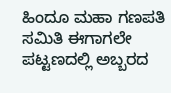ಹಿಂದೂ ಮಹಾ ಗಣಪತಿ ಸಮಿತಿ ಈಗಾಗಲೇ ಪಟ್ಟಣದಲ್ಲಿ ಅಬ್ಬರದ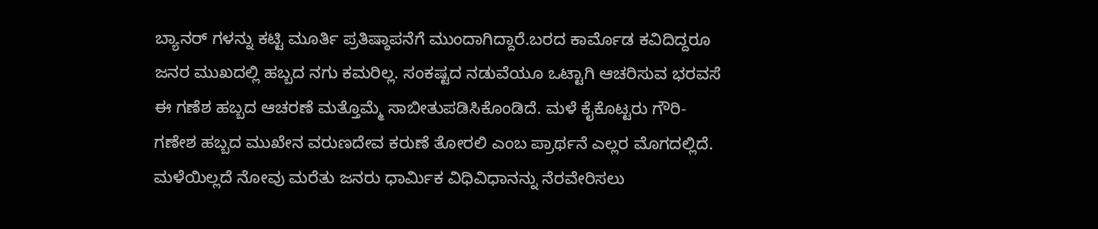ಬ್ಯಾನರ್‌ ಗಳನ್ನು ಕಟ್ಟಿ ಮೂರ್ತಿ ಪ್ರತಿಷ್ಠಾಪನೆಗೆ ಮುಂದಾಗಿದ್ದಾರೆ.ಬರದ ಕಾರ್ಮೊಡ ಕವಿದಿದ್ದರೂ ಜನರ ಮುಖದಲ್ಲಿ ಹಬ್ಬದ ನಗು ಕಮರಿಲ್ಲ. ಸಂಕಷ್ಟದ ನಡುವೆಯೂ ಒಟ್ಟಾಗಿ ಆಚರಿಸುವ ಭರವಸೆ ಈ ಗಣೆಶ ಹಬ್ಬದ ಆಚರಣೆ ಮತ್ತೊಮ್ಮೆ ಸಾಬೀತುಪಡಿಸಿಕೊಂಡಿದೆ. ಮಳೆ ಕೈಕೊಟ್ಟರು ಗೌರಿ-ಗಣೇಶ ಹಬ್ಬದ ಮುಖೇನ ವರುಣದೇವ ಕರುಣೆ ತೋರಲಿ ಎಂಬ ಪ್ರಾರ್ಥನೆ ಎಲ್ಲರ ಮೊಗದಲ್ಲಿದೆ. ಮಳೆಯಿಲ್ಲದೆ ನೋವು ಮರೆತು ಜನರು ಧಾರ್ಮಿಕ ವಿಧಿವಿಧಾನನ್ನು ನೆರವೇರಿಸಲು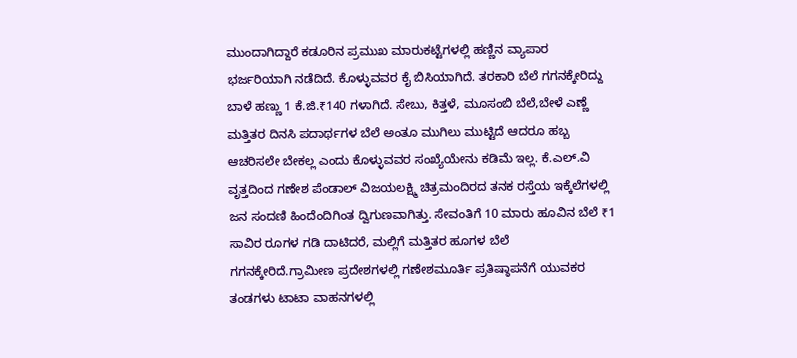ಮುಂದಾಗಿದ್ದಾರೆ ಕಡೂರಿನ ಪ್ರಮುಖ ಮಾರುಕಟ್ಟೆಗಳಲ್ಲಿ ಹಣ್ಣಿನ ವ್ಯಾಪಾರ ಭರ್ಜರಿಯಾಗಿ ನಡೆದಿದೆ. ಕೊಳ್ಳುವವರ ಕೈ ಬಿಸಿಯಾಗಿದೆ. ತರಕಾರಿ ಬೆಲೆ ಗಗನಕ್ಕೇರಿದ್ದು ಬಾಳೆ ಹಣ್ಣು 1 ಕೆ.ಜಿ.₹140 ಗಳಾಗಿದೆ. ಸೇಬು, ಕಿತ್ತಳೆ, ಮೂಸಂಬಿ ಬೆಲೆ,ಬೇಳೆ ಎಣ್ಣೆ ಮತ್ತಿತರ ದಿನಸಿ ಪದಾರ್ಥಗಳ ಬೆಲೆ ಅಂತೂ ಮುಗಿಲು ಮುಟ್ಟಿದೆ ಆದರೂ ಹಬ್ಬ ಆಚರಿಸಲೇ ಬೇಕಲ್ಲ ಎಂದು ಕೊಳ್ಳುವವರ ಸಂಖ್ಯೆಯೇನು ಕಡಿಮೆ ಇಲ್ಲ. ಕೆ.ಎಲ್.ವಿ ವೃತ್ತದಿಂದ ಗಣೇಶ ಪೆಂಡಾಲ್ ವಿಜಯಲಕ್ಷ್ಮಿ ಚಿತ್ರಮಂದಿರದ ತನಕ ರಸ್ತೆಯ ಇಕ್ಕೆಲೆಗಳಲ್ಲಿ ಜನ ಸಂದಣಿ ಹಿಂದೆಂದಿಗಿಂತ ದ್ವಿಗುಣವಾಗಿತ್ತು. ಸೇವಂತಿಗೆ 10 ಮಾರು ಹೂವಿನ ಬೆಲೆ ₹1 ಸಾವಿರ ರೂಗಳ ಗಡಿ ದಾಟಿದರೆ, ಮಲ್ಲಿಗೆ ಮತ್ತಿತರ ಹೂಗಳ ಬೆಲೆ ಗಗನಕ್ಕೇರಿದೆ.ಗ್ರಾಮೀಣ ಪ್ರದೇಶಗಳಲ್ಲಿ ಗಣೇಶಮೂರ್ತಿ ಪ್ರತಿಷ್ಠಾಪನೆಗೆ ಯುವಕರ ತಂಡಗಳು ಟಾಟಾ ವಾಹನಗಳಲ್ಲಿ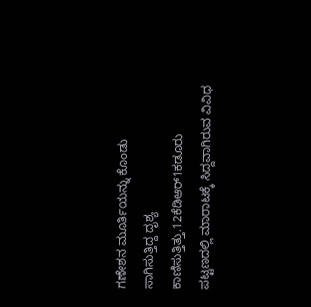ಗಣೇಶನ ಮೂರ್ತಿಯನ್ನು ಕೊಂಡು ಸಾಗಿಸುತ್ತಿದ್ದ ದೃಶ್ಯ ಕಾಣಿಸುತ್ತಿತ್ತು.12ಕೆಡಿಆರ್1ಕಡೂರು ಪಟ್ಟಣದಲ್ಲಿ ಮಾರಾಟಕ್ಕೆ ಸಿದ್ದವಾಗಿರುವ ವಿವಿಧ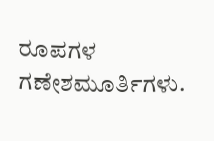ರೂಪಗಳ ಗಣೇಶಮೂರ್ತಿಗಳು.